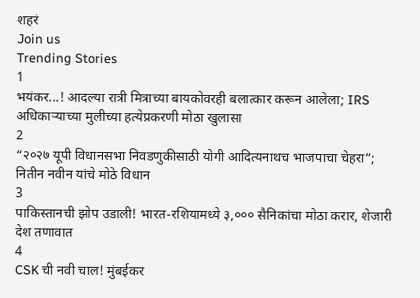शहरं
Join us
Trending Stories
1
भयंकर...! आदल्या रात्री मित्राच्या बायकोवरही बलात्कार करून आलेला; IRS अधिकाऱ्याच्या मुलीच्या हत्येप्रकरणी मोठा खुलासा
2
“२०२७ यूपी विधानसभा निवडणुकीसाठी योगी आदित्यनाथच भाजपाचा चेहरा”; नितीन नवीन यांचे मोठे विधान
3
पाकिस्तानची झोप उडाली! भारत-रशियामध्ये ३,००० सैनिकांचा मोठा करार, शेजारी देश तणावात
4
CSK ची नवी चाल! मुंबईकर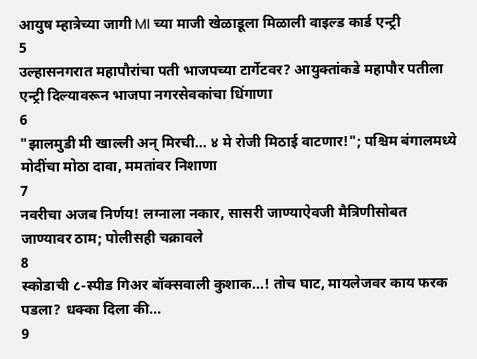आयुष म्हात्रेच्या जागी MI च्या माजी खेळाडूला मिळाली वाइल्ड कार्ड एन्ट्री
5
उल्हासनगरात महापौरांचा पती भाजपच्या टार्गेटवर? आयुक्तांकडे महापौर पतीला एन्ट्री दिल्यावरून भाजपा नगरसेवकांचा धिंगाणा
6
"झालमुडी मी खाल्ली अन् मिरची... ४ मे रोजी मिठाई वाटणार!"; पश्चिम बंगालमध्ये मोदींचा मोठा दावा, ममतांवर निशाणा
7
नवरीचा अजब निर्णय! लग्नाला नकार, सासरी जाण्याऐवजी मैत्रिणीसोबत जाण्यावर ठाम; पोलीसही चक्रावले
8
स्कोडाची ८-स्पीड गिअर बॉक्सवाली कुशाक...! तोच घाट, मायलेजवर काय फरक पडला? धक्का दिला की...
9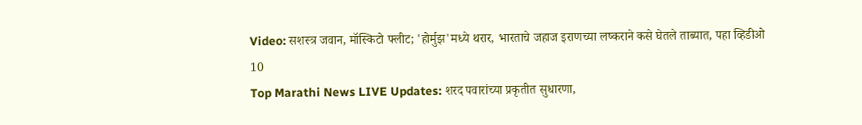Video: सशस्त्र जवान, मॉस्किटो फ्लीट; 'होर्मुझ'मध्ये थरार, भारताचे जहाज इराणच्या लष्कराने कसे घेतले ताब्यात, पहा व्हिडीओ
10
Top Marathi News LIVE Updates: शरद पवारांच्या प्रकृतीत सुधारणा,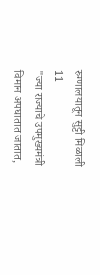रुग्णालयातून सुट्टी मिळाली
11
"ज्या राज्याचे उपमुख्यमंत्री विमान अपघातात जातात,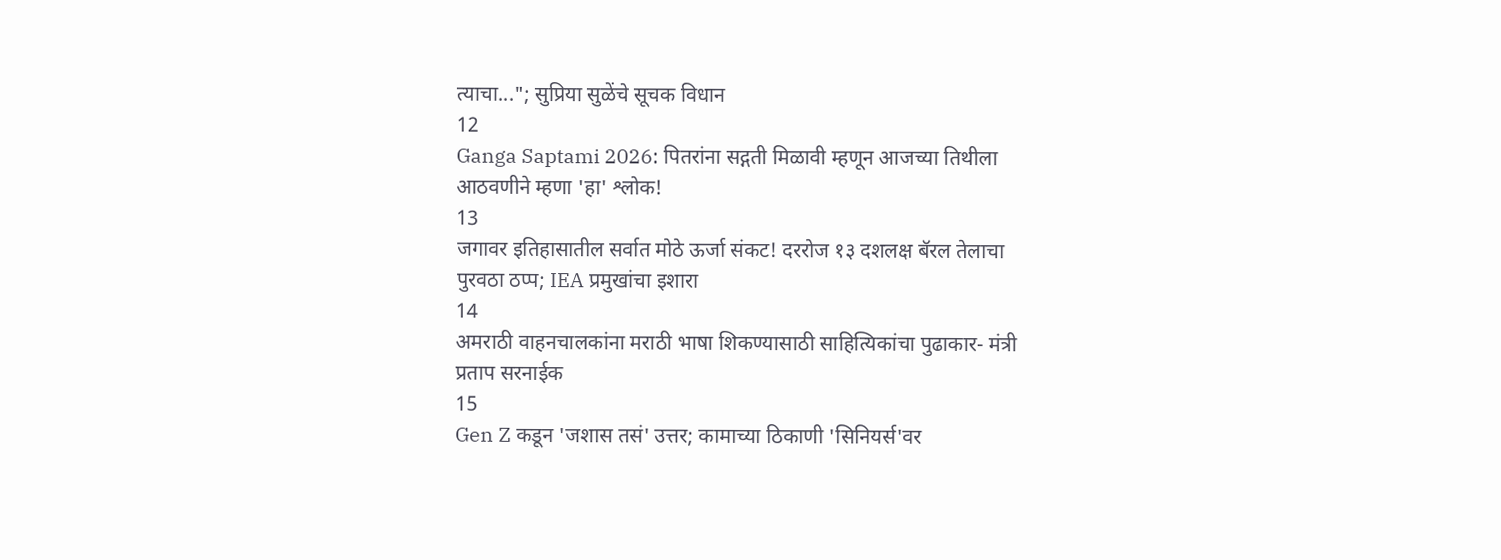त्याचा..."; सुप्रिया सुळेंचे सूचक विधान
12
Ganga Saptami 2026: पितरांना सद्गती मिळावी म्हणून आजच्या तिथीला आठवणीने म्हणा 'हा' श्लोक!
13
जगावर इतिहासातील सर्वात मोठे ऊर्जा संकट! दररोज १३ दशलक्ष बॅरल तेलाचा पुरवठा ठप्प; IEA प्रमुखांचा इशारा
14
अमराठी वाहनचालकांना मराठी भाषा शिकण्यासाठी साहित्यिकांचा पुढाकार- मंत्री प्रताप सरनाईक
15
Gen Z कडून 'जशास तसं' उत्तर; कामाच्या ठिकाणी 'सिनियर्स'वर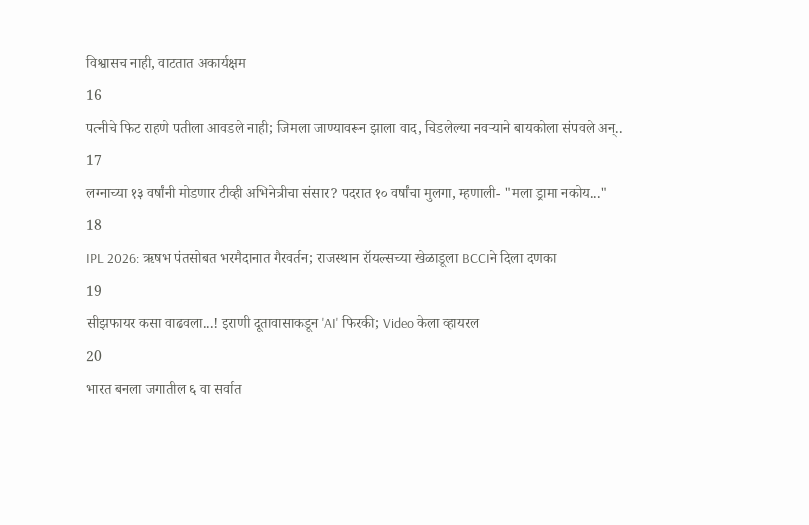विश्वासच नाही, वाटतात अकार्यक्षम
16
पत्नीचे फिट राहणे पतीला आवडले नाही; जिमला जाण्यावरून झाला वाद, चिडलेल्या नवऱ्याने बायकोला संपवले अन्..
17
लग्नाच्या १३ वर्षांनी मोडणार टीव्ही अभिनेत्रीचा संसार? पदरात १० वर्षांचा मुलगा, म्हणाली- "मला ड्रामा नकोय..."
18
IPL 2026: ऋषभ पंतसोबत भरमैदानात गैरवर्तन; राजस्थान रॉयल्सच्या खेळाडूला BCCIने दिला दणका
19
सीझफायर कसा वाढवला...! इराणी दूतावासाकडून 'AI' फिरकी; Video केला व्हायरल
20
भारत बनला जगातील ६ वा सर्वात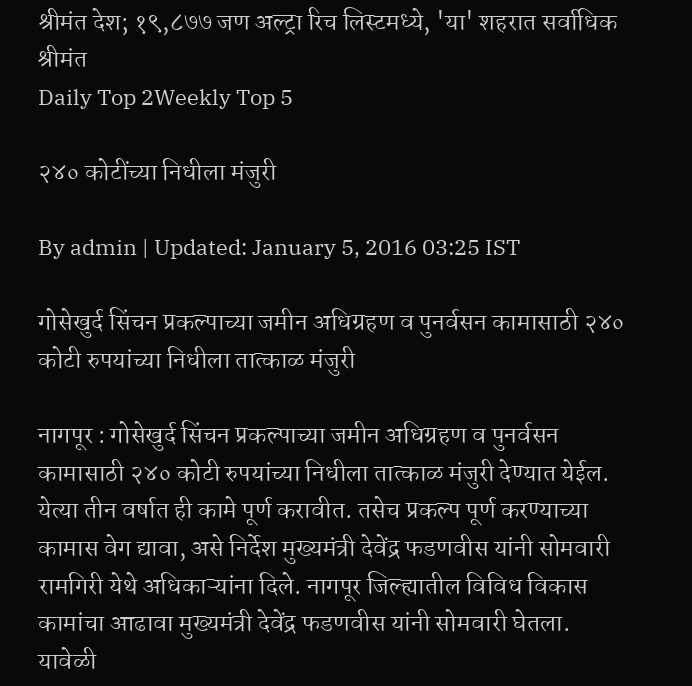श्रीमंत देश; १९,८७७ जण अल्ट्रा रिच लिस्टमध्ये, 'या' शहरात सर्वाधिक श्रीमंत
Daily Top 2Weekly Top 5

२४० कोटींच्या निधीला मंजुरी

By admin | Updated: January 5, 2016 03:25 IST

गोसेखुर्द सिंचन प्रकल्पाच्या जमीन अधिग्रहण व पुनर्वसन कामासाठी २४० कोटी रुपयांच्या निधीला तात्काळ मंजुरी

नागपूर : गोसेखुर्द सिंचन प्रकल्पाच्या जमीन अधिग्रहण व पुनर्वसन कामासाठी २४० कोटी रुपयांच्या निधीला तात्काळ मंजुरी देण्यात येईल. येत्या तीन वर्षात ही कामे पूर्ण करावीत. तसेच प्रकल्प पूर्ण करण्याच्या कामास वेग द्यावा, असे निर्देश मुख्यमंत्री देवेंद्र फडणवीस यांनी सोमवारी रामगिरी येथे अधिकाऱ्यांना दिले. नागपूर जिल्ह्यातील विविध विकास कामांचा आढावा मुख्यमंत्री देवेंद्र फडणवीस यांनी सोमवारी घेतला. यावेळी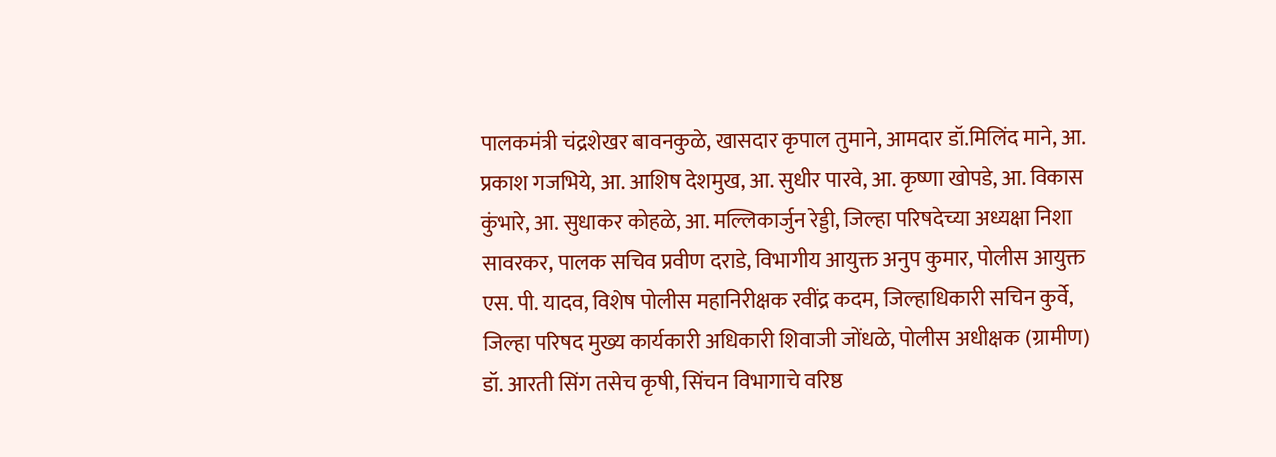पालकमंत्री चंद्रशेखर बावनकुळे, खासदार कृपाल तुमाने, आमदार डॉ.मिलिंद माने, आ. प्रकाश गजभिये, आ. आशिष देशमुख, आ. सुधीर पारवे, आ. कृष्णा खोपडे, आ. विकास कुंभारे, आ. सुधाकर कोहळे, आ. मल्लिकार्जुन रेड्डी, जिल्हा परिषदेच्या अध्यक्षा निशा सावरकर, पालक सचिव प्रवीण दराडे, विभागीय आयुक्त अनुप कुमार, पोलीस आयुक्त एस. पी. यादव, विशेष पोलीस महानिरीक्षक रवींद्र कदम, जिल्हाधिकारी सचिन कुर्वे, जिल्हा परिषद मुख्य कार्यकारी अधिकारी शिवाजी जोंधळे, पोलीस अधीक्षक (ग्रामीण) डॉ. आरती सिंग तसेच कृषी, सिंचन विभागाचे वरिष्ठ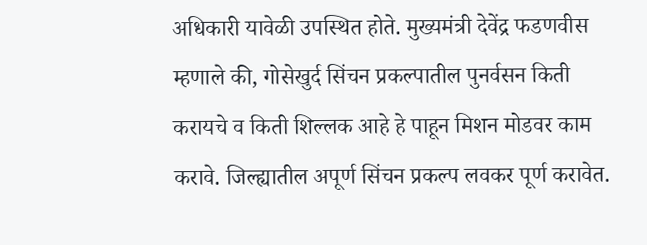अधिकारी यावेळी उपस्थित होते. मुख्यमंत्री देवेंद्र फडणवीस म्हणाले की, गोसेखुर्द सिंचन प्रकल्पातील पुनर्वसन किती करायचे व किती शिल्लक आहे हे पाहून मिशन मोडवर काम करावे. जिल्ह्यातील अपूर्ण सिंचन प्रकल्प लवकर पूर्ण करावेत.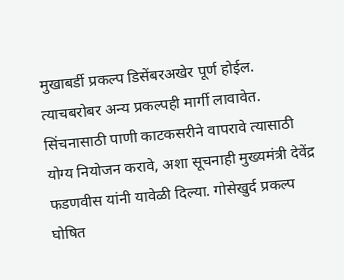मुखाबर्डी प्रकल्प डिसेंबरअखेर पूर्ण होईल. त्याचबरोबर अन्य प्रकल्पही मार्गी लावावेत. सिंचनासाठी पाणी काटकसरीने वापरावे त्यासाठी योग्य नियोजन करावे, अशा सूचनाही मुख्यमंत्री देवेंद्र फडणवीस यांनी यावेळी दिल्या. गोसेखुर्द प्रकल्प घोषित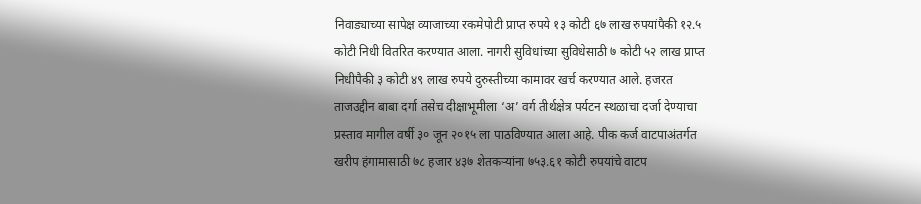निवाड्याच्या सापेक्ष व्याजाच्या रकमेपोटी प्राप्त रुपये १३ कोटी ६७ लाख रुपयांपैकी १२.५ कोटी निधी वितरित करण्यात आला. नागरी सुविधांच्या सुविधेसाठी ७ कोटी ५२ लाख प्राप्त निधीपैकी ३ कोटी ४९ लाख रुपये दुरुस्तीच्या कामावर खर्च करण्यात आले. हजरत ताजउद्दीन बाबा दर्गा तसेच दीक्षाभूमीला ‘अ’ वर्ग तीर्थक्षेत्र पर्यटन स्थळाचा दर्जा देण्याचा प्रस्ताव मागील वर्षी ३० जून २०१५ ला पाठविण्यात आला आहे. पीक कर्ज वाटपाअंतर्गत खरीप हंगामासाठी ७८ हजार ४३७ शेतकऱ्यांना ७५३.६१ कोटी रुपयांचे वाटप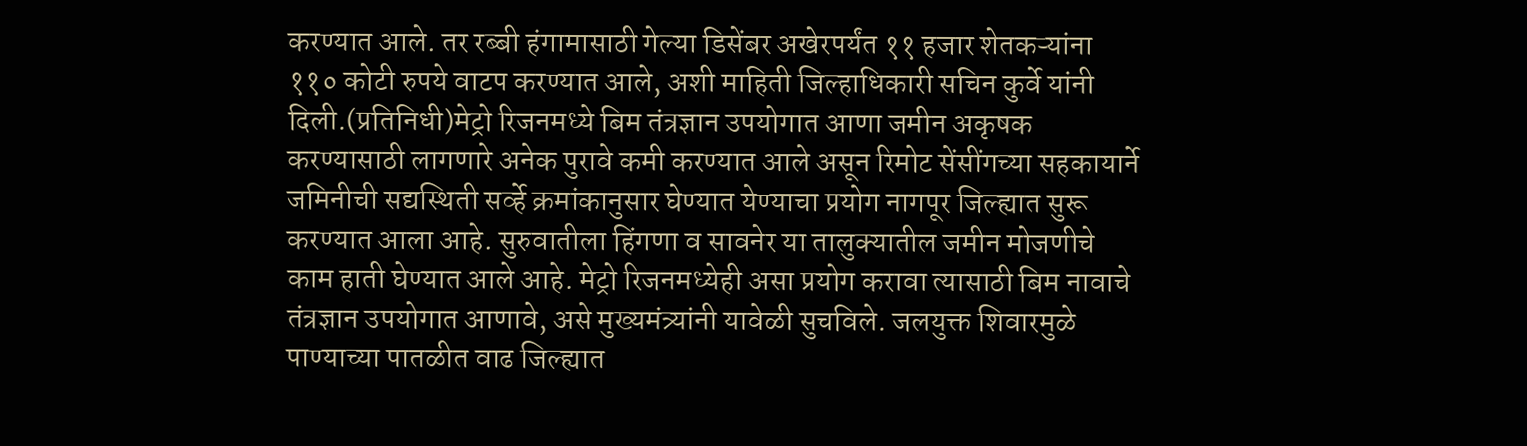करण्यात आले. तर रब्बी हंगामासाठी गेल्या डिसेंबर अखेरपर्यंत ११ हजार शेतकऱ्यांना ११० कोटी रुपये वाटप करण्यात आले, अशी माहिती जिल्हाधिकारी सचिन कुर्वे यांनी दिली.(प्रतिनिधी)मेट्रो रिजनमध्ये बिम तंत्रज्ञान उपयोगात आणा जमीन अकृषक करण्यासाठी लागणारे अनेक पुरावे कमी करण्यात आले असून रिमोट सेंसींगच्या सहकायार्ने जमिनीची सद्यस्थिती सर्व्हे क्रमांकानुसार घेण्यात येण्याचा प्रयोग नागपूर जिल्ह्यात सुरू करण्यात आला आहे. सुरुवातीला हिंगणा व सावनेर या तालुक्यातील जमीन मोजणीचे काम हाती घेण्यात आले आहे. मेट्रो रिजनमध्येही असा प्रयोग करावा त्यासाठी बिम नावाचे तंत्रज्ञान उपयोगात आणावे, असे मुख्यमंत्र्यांनी यावेळी सुचविले. जलयुक्त शिवारमुळे पाण्याच्या पातळीत वाढ जिल्ह्यात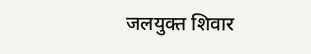जलयुक्त शिवार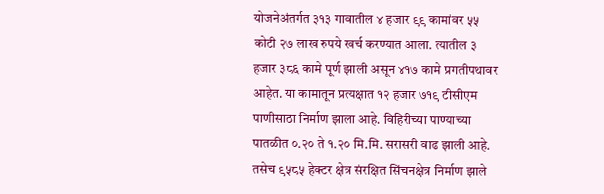योजनेअंतर्गत ३१३ गावातील ४ हजार ९९ कामांवर ५५ कोटी २७ लाख रुपये खर्च करण्यात आला. त्यातील ३ हजार ३८६ कामे पूर्ण झाली असून ४१७ कामे प्रगतीपथावर आहेत. या कामातून प्रत्यक्षात १२ हजार ७१९ टीसीएम पाणीसाठा निर्माण झाला आहे. विहिरीच्या पाण्याच्या पातळीत ०.२० ते १.२० मि.मि. सरासरी वाढ झाली आहे. तसेच ९५८५ हेक्टर क्षेत्र संरक्षित सिंचनक्षेत्र निर्माण झाले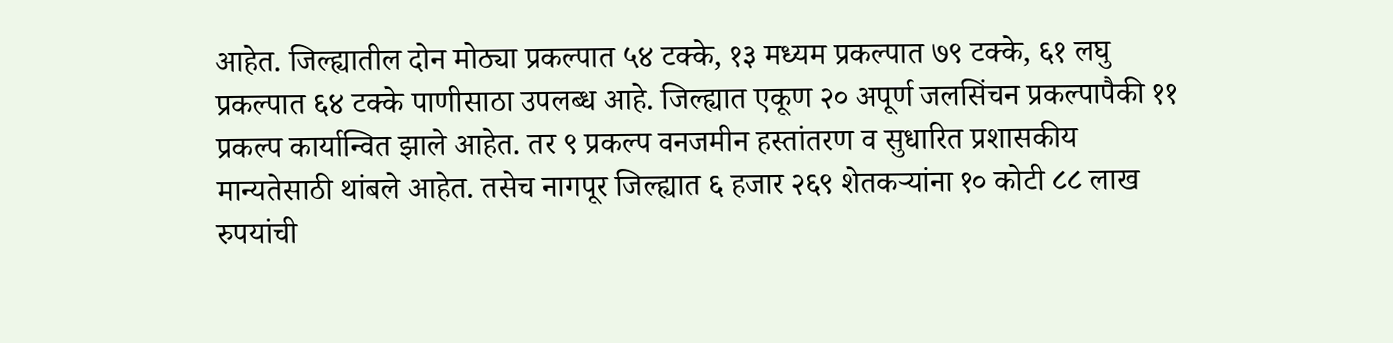आहेत. जिल्ह्यातील दोन मोठ्या प्रकल्पात ५४ टक्के, १३ मध्यम प्रकल्पात ७९ टक्के, ६१ लघु प्रकल्पात ६४ टक्के पाणीसाठा उपलब्ध आहे. जिल्ह्यात एकूण २० अपूर्ण जलसिंचन प्रकल्पापैकी ११ प्रकल्प कार्यान्वित झाले आहेत. तर ९ प्रकल्प वनजमीन हस्तांतरण व सुधारित प्रशासकीय मान्यतेसाठी थांबले आहेत. तसेच नागपूर जिल्ह्यात ६ हजार २६९ शेतकऱ्यांना १० कोटी ८८ लाख रुपयांची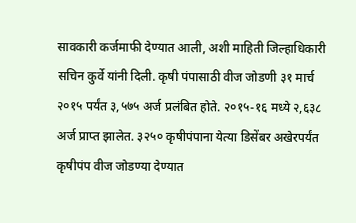सावकारी कर्जमाफी देण्यात आली, अशी माहिती जिल्हाधिकारी सचिन कुर्वे यांनी दिली. कृषी पंपासाठी वीज जोडणी ३१ मार्च २०१५ पर्यंत ३,५७५ अर्ज प्रलंबित होते. २०१५-१६ मध्ये २,६३८ अर्ज प्राप्त झालेत. ३२५० कृषीपंपाना येत्या डिसेंबर अखेरपर्यंत कृषीपंप वीज जोडण्या देण्यात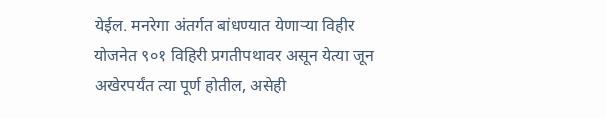येईल. मनरेगा अंतर्गत बांधण्यात येणाऱ्या विहीर योजनेत ९०१ विहिरी प्रगतीपथावर असून येत्या जून अखेरपर्यंत त्या पूर्ण होतील, असेही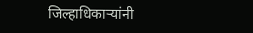जिल्हाधिकाऱ्यांनी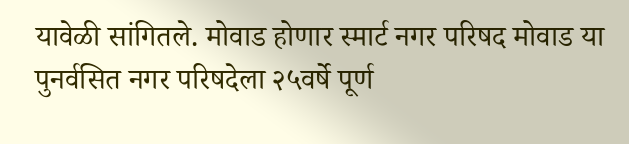यावेळी सांगितले. मोवाड होणार स्मार्ट नगर परिषद मोवाड या पुनर्वसित नगर परिषदेला २५वर्षे पूर्ण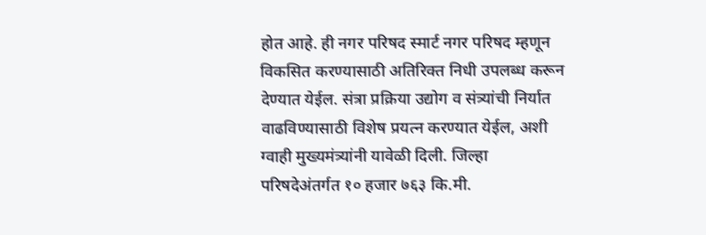होत आहे. ही नगर परिषद स्मार्ट नगर परिषद म्हणून विकसित करण्यासाठी अतिरिक्त निधी उपलब्ध करून देण्यात येईल. संत्रा प्रक्रिया उद्योग व संत्र्यांची निर्यात वाढविण्यासाठी विशेष प्रयत्न करण्यात येईल, अशी ग्वाही मुख्यमंत्र्यांनी यावेळी दिली. जिल्हा परिषदेअंतर्गत १० हजार ७६३ कि.मी.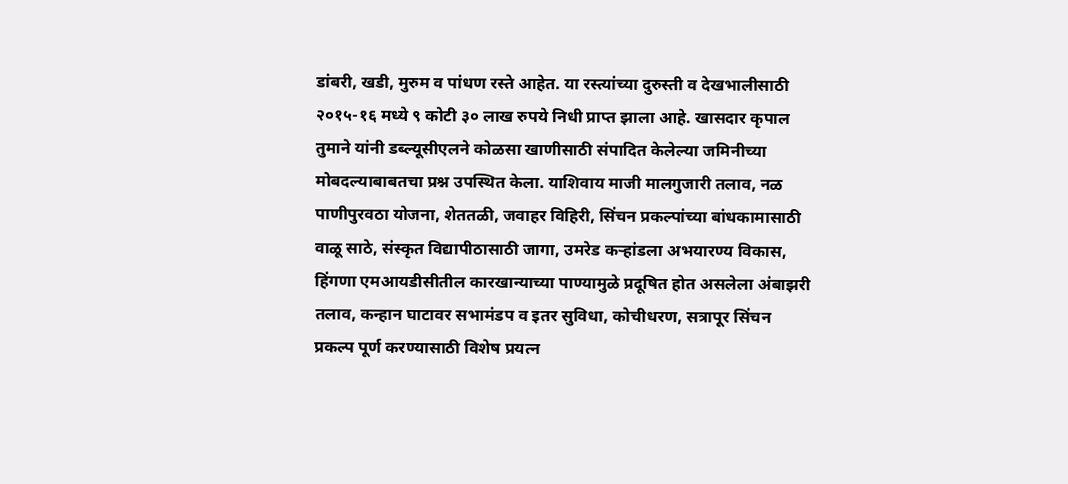डांबरी, खडी, मुरुम व पांधण रस्ते आहेत. या रस्त्यांच्या दुरुस्ती व देखभालीसाठी २०१५-१६ मध्ये ९ कोटी ३० लाख रुपये निधी प्राप्त झाला आहे. खासदार कृपाल तुमाने यांनी डब्ल्यूसीएलने कोळसा खाणीसाठी संपादित केलेल्या जमिनीच्या मोबदल्याबाबतचा प्रश्न उपस्थित केला. याशिवाय माजी मालगुजारी तलाव, नळ पाणीपुरवठा योजना, शेततळी, जवाहर विहिरी, सिंचन प्रकल्पांच्या बांधकामासाठी वाळू साठे, संस्कृत विद्यापीठासाठी जागा, उमरेड कऱ्हांडला अभयारण्य विकास, हिंगणा एमआयडीसीतील कारखान्याच्या पाण्यामुळे प्रदूषित होत असलेला अंबाझरी तलाव, कन्हान घाटावर सभामंडप व इतर सुविधा, कोचीधरण, सत्रापूर सिंचन प्रकल्प पूर्ण करण्यासाठी विशेष प्रयत्न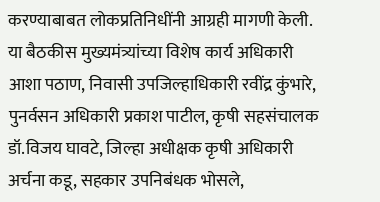करण्याबाबत लोकप्रतिनिधींनी आग्रही मागणी केली. या बैठकीस मुख्यमंत्र्यांच्या विशेष कार्य अधिकारी आशा पठाण, निवासी उपजिल्हाधिकारी रवींद्र कुंभारे, पुनर्वसन अधिकारी प्रकाश पाटील, कृषी सहसंचालक डॉ.विजय घावटे, जिल्हा अधीक्षक कृषी अधिकारी अर्चना कडू, सहकार उपनिबंधक भोसले,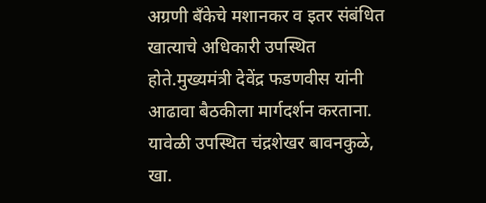अग्रणी बँकेचे मशानकर व इतर संबंधित खात्याचे अधिकारी उपस्थित होते.मुख्यमंत्री देवेंद्र फडणवीस यांनी आढावा बैठकीला मार्गदर्शन करताना. यावेळी उपस्थित चंद्रशेखर बावनकुळे, खा.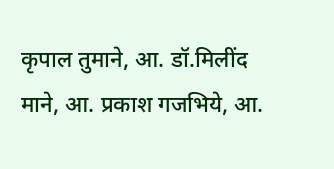कृपाल तुमाने, आ. डॉ.मिलींद माने, आ. प्रकाश गजभिये, आ.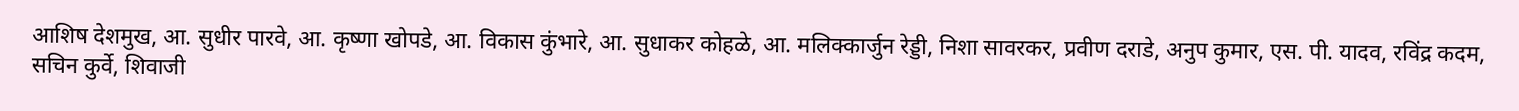आशिष देशमुख, आ. सुधीर पारवे, आ. कृष्णा खोपडे, आ. विकास कुंभारे, आ. सुधाकर कोहळे, आ. मलिक्कार्जुन रेड्डी, निशा सावरकर, प्रवीण दराडे, अनुप कुमार, एस. पी. यादव, रविंद्र कदम, सचिन कुर्वे, शिवाजी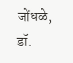जोंधळे, डॉ.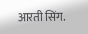आरती सिंग.